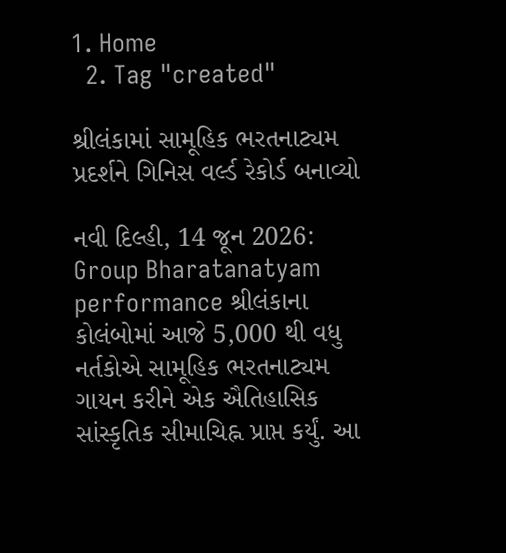1. Home
  2. Tag "created"

શ્રીલંકામાં સામૂહિક ભરતનાટ્યમ પ્રદર્શને ગિનિસ વર્લ્ડ રેકોર્ડ બનાવ્યો

નવી દિલ્હી, 14 જૂન 2026: Group Bharatanatyam performance શ્રીલંકાના કોલંબોમાં આજે 5,000 થી વધુ નર્તકોએ સામૂહિક ભરતનાટ્યમ ગાયન કરીને એક ઐતિહાસિક સાંસ્કૃતિક સીમાચિહ્ન પ્રાપ્ત કર્યું. આ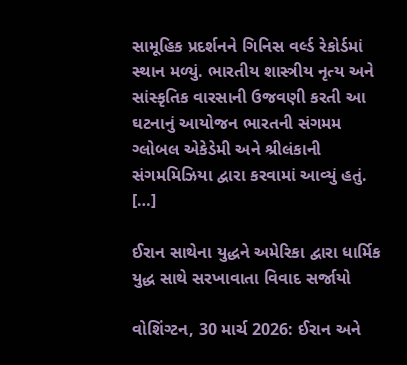સામૂહિક પ્રદર્શનને ગિનિસ વર્લ્ડ રેકોર્ડમાં સ્થાન મળ્યું. ભારતીય શાસ્ત્રીય નૃત્ય અને સાંસ્કૃતિક વારસાની ઉજવણી કરતી આ ઘટનાનું આયોજન ભારતની સંગમમ ગ્લોબલ એકેડેમી અને શ્રીલંકાની સંગમમિઝિયા દ્વારા કરવામાં આવ્યું હતું. […]

ઈરાન સાથેના યુદ્ધને અમેરિકા દ્વારા ધાર્મિક યુદ્ધ સાથે સરખાવાતા વિવાદ સર્જાયો

વોશિંગ્ટન, 30 માર્ચ 2026: ઈરાન અને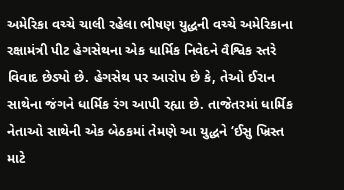અમેરિકા વચ્ચે ચાલી રહેલા ભીષણ યુદ્ધની વચ્ચે અમેરિકાના રક્ષામંત્રી પીટ હેગસેથના એક ધાર્મિક નિવેદને વૈશ્વિક સ્તરે વિવાદ છેડ્યો છે. હેગસેથ પર આરોપ છે કે, તેઓ ઈરાન સાથેના જંગને ધાર્મિક રંગ આપી રહ્યા છે. તાજેતરમાં ધાર્મિક નેતાઓ સાથેની એક બેઠકમાં તેમણે આ યુદ્ધને ‘ઈસુ ખ્રિસ્ત માટે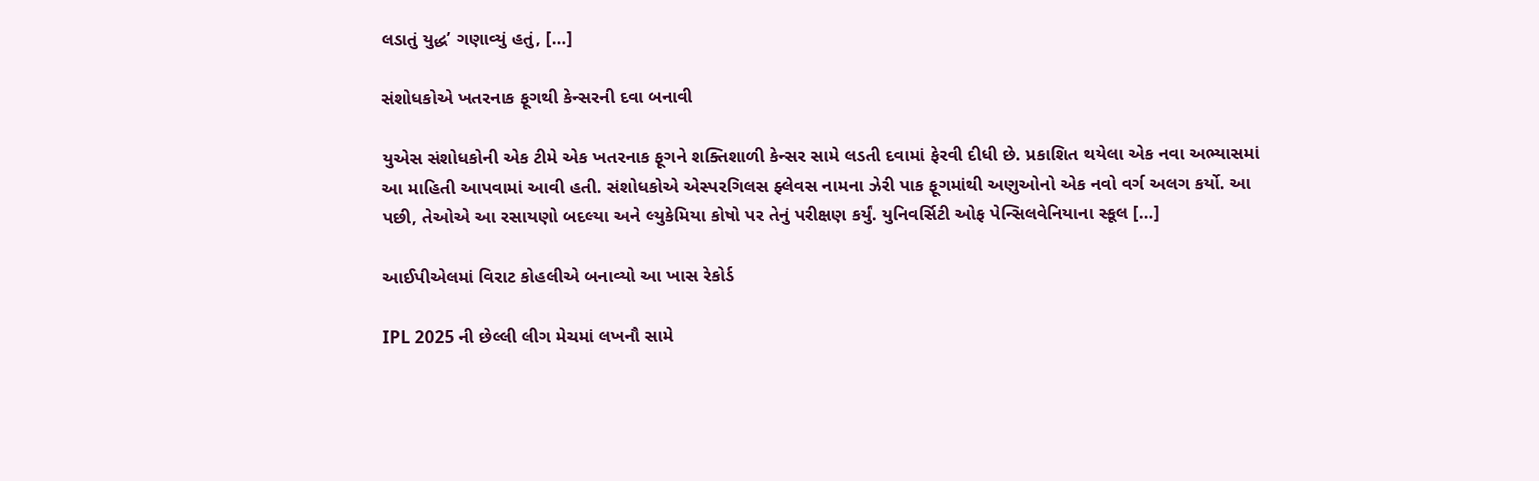લડાતું યુદ્ધ’ ગણાવ્યું હતું, […]

સંશોધકોએ ખતરનાક ફૂગથી કેન્સરની દવા બનાવી

યુએસ સંશોધકોની એક ટીમે એક ખતરનાક ફૂગને શક્તિશાળી કેન્સર સામે લડતી દવામાં ફેરવી દીધી છે. પ્રકાશિત થયેલા એક નવા અભ્યાસમાં આ માહિતી આપવામાં આવી હતી. સંશોધકોએ એસ્પરગિલસ ફ્લેવસ નામના ઝેરી પાક ફૂગમાંથી અણુઓનો એક નવો વર્ગ અલગ કર્યો. આ પછી, તેઓએ આ રસાયણો બદલ્યા અને લ્યુકેમિયા કોષો પર તેનું પરીક્ષણ કર્યું. યુનિવર્સિટી ઓફ પેન્સિલવેનિયાના સ્કૂલ […]

આઈપીએલમાં વિરાટ કોહલીએ બનાવ્યો આ ખાસ રેકોર્ડ

IPL 2025 ની છેલ્લી લીગ મેચમાં લખનૌ સામે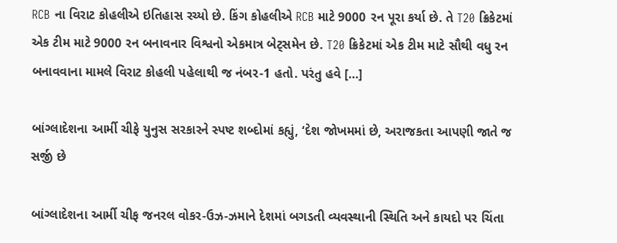RCB ના વિરાટ કોહલીએ ઇતિહાસ રચ્યો છે. કિંગ કોહલીએ RCB માટે 9000 રન પૂરા કર્યા છે. તે T20 ક્રિકેટમાં એક ટીમ માટે 9000 રન બનાવનાર વિશ્વનો એકમાત્ર બેટ્સમેન છે. T20 ક્રિકેટમાં એક ટીમ માટે સૌથી વધુ રન બનાવવાના મામલે વિરાટ કોહલી પહેલાથી જ નંબર-1 હતો. પરંતુ હવે […]

બાંગ્લાદેશના આર્મી ચીફે યુનુસ સરકારને સ્પષ્ટ શબ્દોમાં કહ્યું, ‘દેશ જોખમમાં છે, અરાજકતા આપણી જાતે જ સર્જી છે

બાંગ્લાદેશના આર્મી ચીફ જનરલ વોકર-ઉઝ-ઝમાને દેશમાં બગડતી વ્યવસ્થાની સ્થિતિ અને કાયદો પર ચિંતા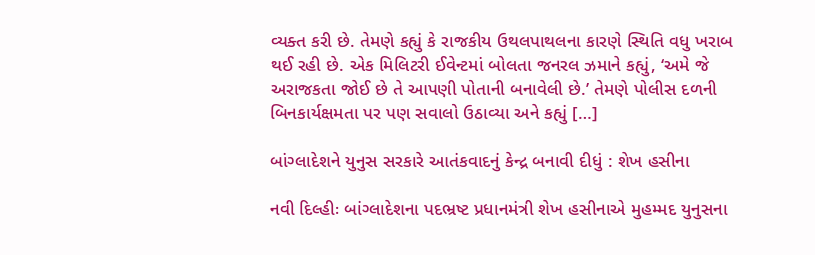વ્યક્ત કરી છે. તેમણે કહ્યું કે રાજકીય ઉથલપાથલના કારણે સ્થિતિ વધુ ખરાબ થઈ રહી છે. એક મિલિટરી ઈવેન્ટમાં બોલતા જનરલ ઝમાને કહ્યું, ‘અમે જે અરાજકતા જોઈ છે તે આપણી પોતાની બનાવેલી છે.’ તેમણે પોલીસ દળની બિનકાર્યક્ષમતા પર પણ સવાલો ઉઠાવ્યા અને કહ્યું […]

બાંગ્લાદેશને યુનુસ સરકારે આતંકવાદનું કેન્દ્ર બનાવી દીધું : શેખ હસીના

નવી દિલ્હીઃ બાંગ્લાદેશના પદભ્રષ્ટ પ્રધાનમંત્રી શેખ હસીનાએ મુહમ્મદ યુનુસના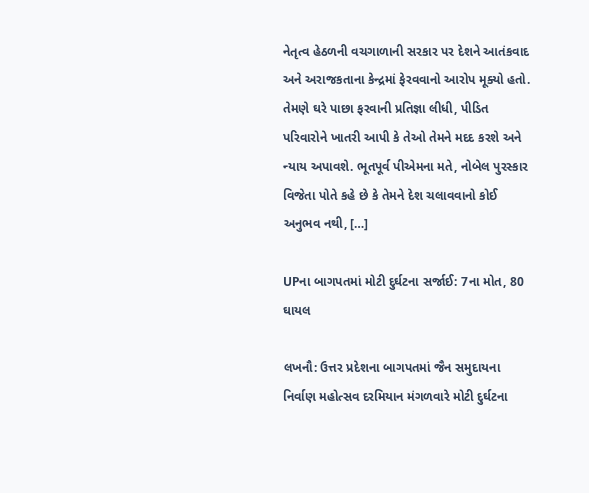નેતૃત્વ હેઠળની વચગાળાની સરકાર પર દેશને આતંકવાદ અને અરાજકતાના કેન્દ્રમાં ફેરવવાનો આરોપ મૂક્યો હતો. તેમણે ઘરે પાછા ફરવાની પ્રતિજ્ઞા લીધી, પીડિત પરિવારોને ખાતરી આપી કે તેઓ તેમને મદદ કરશે અને ન્યાય અપાવશે. ભૂતપૂર્વ પીએમના મતે, નોબેલ પુરસ્કાર વિજેતા પોતે કહે છે કે તેમને દેશ ચલાવવાનો કોઈ અનુભવ નથી, […]

UPના બાગપતમાં મોટી દુર્ઘટના સર્જાઈ: 7ના મોત, 80 ઘાયલ

લખનૌ: ઉત્તર પ્રદેશના બાગપતમાં જૈન સમુદાયના નિર્વાણ મહોત્સવ દરમિયાન મંગળવારે મોટી દુર્ઘટના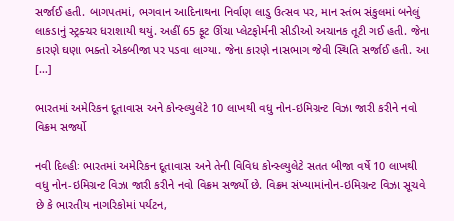સર્જાઈ હતી. બાગપતમાં, ભગવાન આદિનાથના નિર્વાણ લાડુ ઉત્સવ પર, માન સ્તંભ સંકુલમાં બનેલું લાકડાનું સ્ટ્રક્ચર ધરાશાયી થયું. અહીં 65 ફૂટ ઊંચા પ્લેટફોર્મની સીડીઓ અચાનક તૂટી ગઈ હતી. જેના કારણે ઘણા ભક્તો એકબીજા પર પડવા લાગ્યા. જેના કારણે નાસભાગ જેવી સ્થિતિ સર્જાઈ હતી. આ […]

ભારતમાં અમેરિકન દૂતાવાસ અને કોન્સ્લ્યુલેટે 10 લાખથી વધુ નોન-ઇમિગ્રન્ટ વિઝા જારી કરીને નવો વિક્રમ સર્જ્યો

નવી દિલ્હીઃ ભારતમાં અમેરિકન દૂતાવાસ અને તેની વિવિધ કોન્સ્લ્યુલેટે સતત બીજા વર્ષે 10 લાખથી વધુ નોન-ઇમિગ્રન્ટ વિઝા જારી કરીને નવો વિક્રમ સર્જ્યો છે. વિક્રમ સંખ્યામાંનોન-ઇમિગ્રન્ટ વિઝા સૂચવે છે કે ભારતીય નાગરિકોમાં પર્યટન,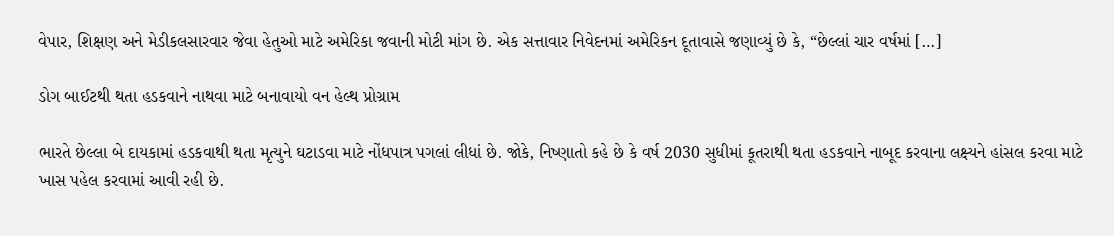વેપાર, શિક્ષણ અને મેડીકલસારવાર જેવા હેતુઓ માટે અમેરિકા જવાની મોટી માંગ છે. એક સત્તાવાર નિવેદનમાં અમેરિકન દૂતાવાસે જણાવ્યું છે કે, “છેલ્લાં ચાર વર્ષમાં […]

ડોગ બાઈટથી થતા હડકવાને નાથવા માટે બનાવાયો વન હેલ્થ પ્રોગ્રામ

ભારતે છેલ્લા બે દાયકામાં હડકવાથી થતા મૃત્યુને ઘટાડવા માટે નોંધપાત્ર પગલાં લીધાં છે. જોકે, નિષ્ણાતો કહે છે કે વર્ષ 2030 સુધીમાં કૂતરાથી થતા હડકવાને નાબૂદ કરવાના લક્ષ્યને હાંસલ કરવા માટે ખાસ પહેલ કરવામાં આવી રહી છે.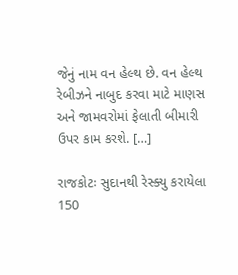જેનું નામ વન હેલ્થ છે. વન હેલ્થ રેબીઝને નાબુદ કરવા માટે માણસ અને જામવરોમાં ફેલાતી બીમારી ઉપર કામ કરશે. […]

રાજકોટઃ સુદાનથી રેસ્ક્યુ કરાયેલા 150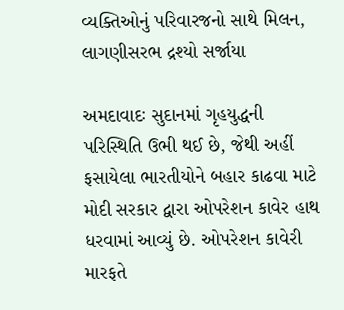વ્યક્તિઓનું પરિવારજનો સાથે મિલન, લાગણીસરભ દ્રશ્યો સર્જાયા

અમદાવાદઃ સુદાનમાં ગૃહયુદ્ધની પરિસ્થિતિ ઉભી થઈ છે, જેથી અહીં ફસાયેલા ભારતીયોને બહાર કાઢવા માટે મોદી સરકાર દ્વારા ઓપરેશન કાવેર હાથ ધરવામાં આવ્યું છે. ઓપરેશન કાવેરી મારફતે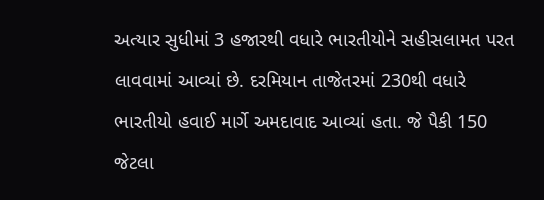અત્યાર સુધીમાં 3 હજારથી વધારે ભારતીયોને સહીસલામત પરત લાવવામાં આવ્યાં છે. દરમિયાન તાજેતરમાં 230થી વધારે ભારતીયો હવાઈ માર્ગે અમદાવાદ આવ્યાં હતા. જે પૈકી 150 જેટલા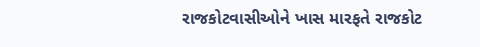રાજકોટવાસીઓને ખાસ મારફતે રાજકોટ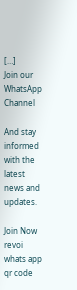[…]
Join our WhatsApp Channel

And stay informed with the latest news and updates.

Join Now
revoi whats app qr code